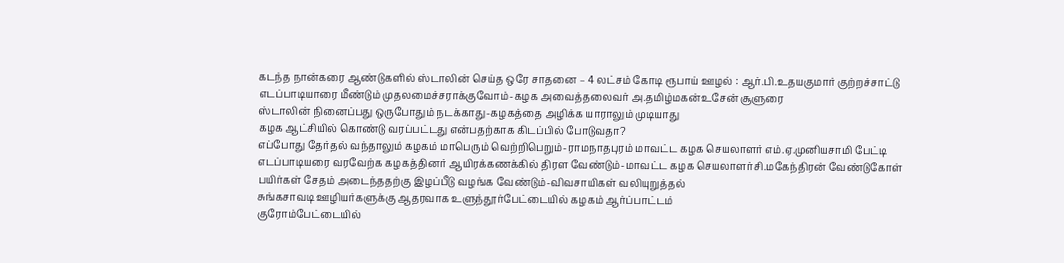கடந்த நான்கரை ஆண்டுகளில் ஸ்டாலின் செய்த ஒரே சாதனை – 4 லட்சம் கோடி ரூபாய் ஊழல் : ஆர்.பி.உதயகுமார் குற்றச்சாட்டு
எடப்பாடியாரை மீண்டும் முதலமைச்சராக்குவோம்-கழக அவைத்தலைவர் அ.தமிழ்மகன்உசேன் சூளுரை
ஸ்டாலின் நினைப்பது ஒருபோதும் நடக்காது-கழகத்தை அழிக்க யாராலும் முடியாது
கழக ஆட்சியில் கொண்டு வரப்பட்டது என்பதற்காக கிடப்பில் போடுவதா?
எப்போது தேர்தல் வந்தாலும் கழகம் மாபெரும் வெற்றிபெறும்-ராமநாதபுரம் மாவட்ட கழக செயலாளர் எம்.ஏ.முனியசாமி பேட்டி
எடப்பாடியரை வரவேற்க கழகத்தினர் ஆயிரக்கணக்கில் திரள வேண்டும்-மாவட்ட கழக செயலாளர்சி.மகேந்திரன் வேண்டுகோள்
பயிர்கள் சேதம் அடைந்ததற்கு இழப்பீடு வழங்க வேண்டும்-விவசாயிகள் வலியுறுத்தல்
சுங்கசாவடி ஊழியர்களுக்கு ஆதரவாக உளுந்தூர்பேட்டையில் கழகம் ஆர்ப்பாட்டம்
குரோம்பேட்டையில்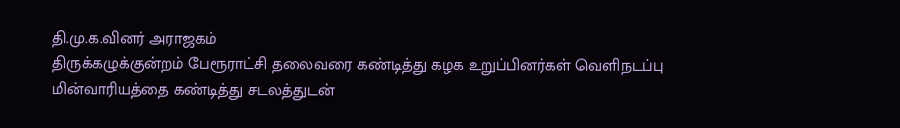தி.மு.க.வினர் அராஜகம்
திருக்கழுக்குன்றம் பேரூராட்சி தலைவரை கண்டித்து கழக உறுப்பினர்கள் வெளிநடப்பு
மின்வாரியத்தை கண்டித்து சடலத்துடன்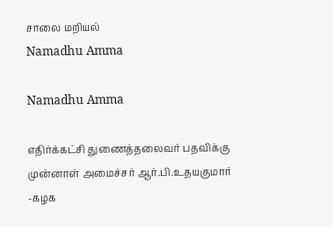சாலை மறியல்
Namadhu Amma

Namadhu Amma

எதிர்க்கட்சி துணைத்தலைவர் பதவிக்கு முன்னாள் அமைச்சர் ஆர்.பி.உதயகுமார் -கழக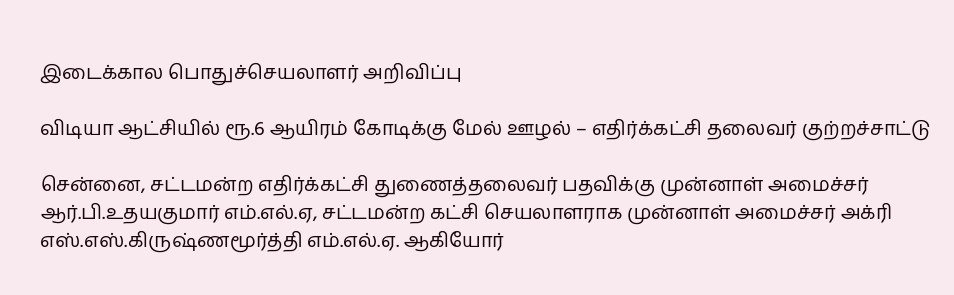இடைக்கால பொதுச்செயலாளர் அறிவிப்பு

விடியா ஆட்சியில் ரூ.6 ஆயிரம் கோடிக்கு மேல் ஊழல் – எதிர்க்கட்சி தலைவர் குற்றச்சாட்டு

சென்னை, சட்டமன்ற எதிர்க்கட்சி துணைத்தலைவர் பதவிக்கு முன்னாள் அமைச்சர் ஆர்.பி.உதயகுமார் எம்.எல்.ஏ, சட்டமன்ற கட்சி செயலாளராக முன்னாள் அமைச்சர் அக்ரி எஸ்.எஸ்.கிருஷ்ணமூர்த்தி எம்.எல்.ஏ. ஆகியோர்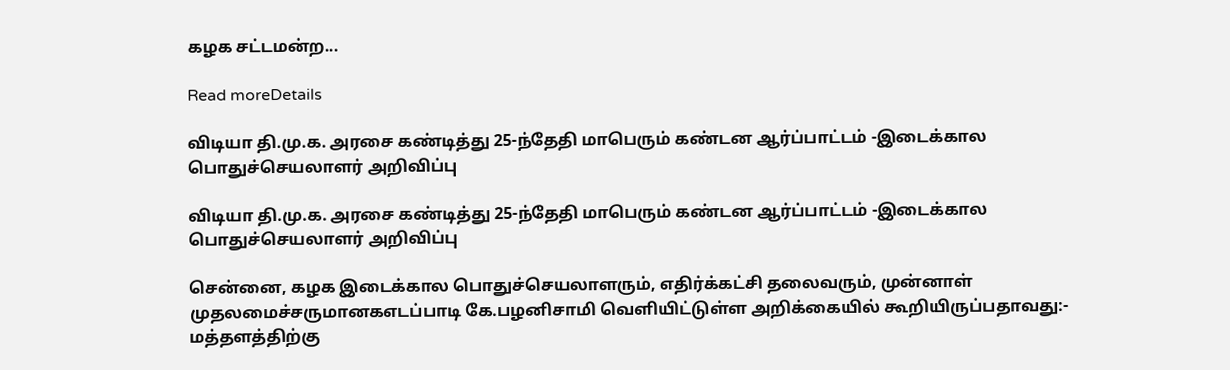கழக சட்டமன்ற...

Read moreDetails

விடியா தி.மு.க. அரசை கண்டித்து 25-ந்தேதி மாபெரும் கண்டன ஆர்ப்பாட்டம் -இடைக்கால பொதுச்செயலாளர் அறிவிப்பு

விடியா தி.மு.க. அரசை கண்டித்து 25-ந்தேதி மாபெரும் கண்டன ஆர்ப்பாட்டம் -இடைக்கால பொதுச்செயலாளர் அறிவிப்பு

சென்னை, கழக இடைக்கால பொதுச்செயலாளரும், எதிர்க்கட்சி தலைவரும், முன்னாள் முதலமைச்சருமானகஎடப்பாடி கே.பழனிசாமி வெளியிட்டுள்ள அறிக்கையில் கூறியிருப்பதாவது:- மத்தளத்திற்கு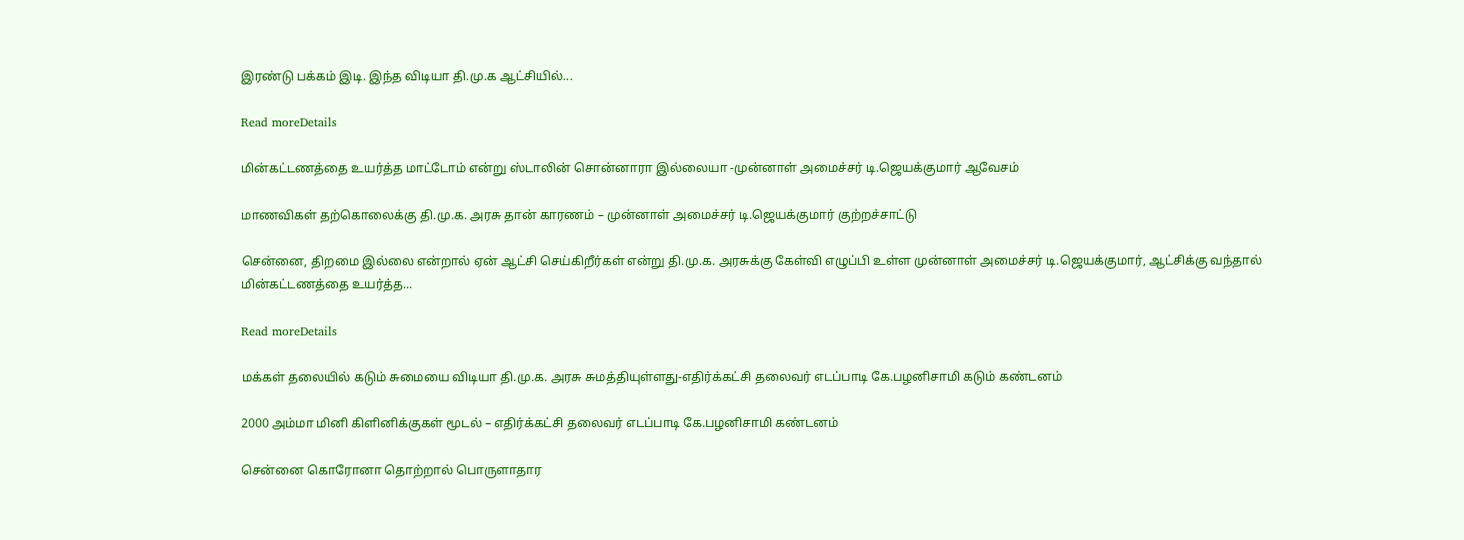இரண்டு பக்கம் இடி. இந்த விடியா தி.மு.க ஆட்சியில்...

Read moreDetails

மின்கட்டணத்தை உயர்த்த மாட்டோம் என்று ஸ்டாலின் சொன்னாரா இல்லையா -முன்னாள் அமைச்சர் டி.ஜெயக்குமார் ஆவேசம்

மாணவிகள் தற்கொலைக்கு தி.மு.க. அரசு தான் காரணம் – முன்னாள் அமைச்சர் டி.ஜெயக்குமார் குற்றச்சாட்டு

சென்னை, திறமை இல்லை என்றால் ஏன் ஆட்சி செய்கிறீர்கள் என்று தி.மு.க. அரசுக்கு கேள்வி எழுப்பி உள்ள முன்னாள் அமைச்சர் டி.ஜெயக்குமார், ஆட்சிக்கு வந்தால் மின்கட்டணத்தை உயர்த்த...

Read moreDetails

மக்கள் தலையில் கடும் சுமையை விடியா தி.மு.க. அரசு சுமத்தியுள்ளது-எதிர்க்கட்சி தலைவர் எடப்பாடி கே.பழனிசாமி கடும் கண்டனம்

2000 அம்மா மினி கிளினிக்குகள் மூடல் – எதிர்க்கட்சி தலைவர் எடப்பாடி கே.பழனிசாமி கண்டனம்

சென்னை கொரோனா தொற்றால் பொருளாதார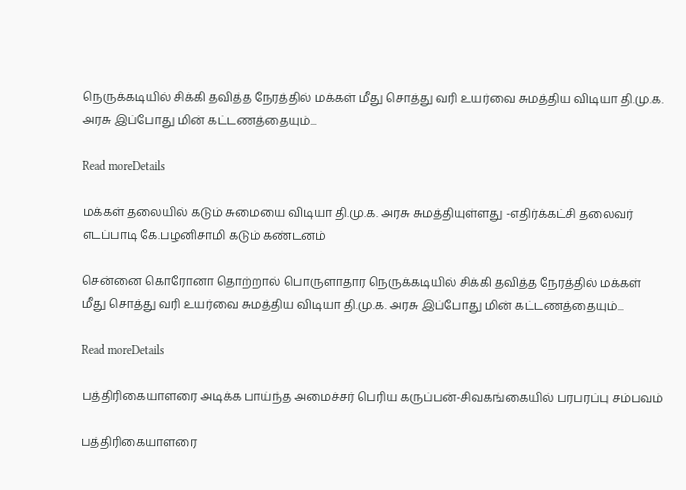நெருக்கடியில் சிக்கி தவித்த நேரத்தில் மக்கள் மீது சொத்து வரி உயர்வை சுமத்திய விடியா தி.மு.க. அரசு இப்போது மின் கட்டணத்தையும்...

Read moreDetails

மக்கள் தலையில் கடும் சுமையை விடியா தி.மு.க. அரசு சுமத்தியுள்ளது -எதிர்க்கட்சி தலைவர் எடப்பாடி கே.பழனிசாமி கடும் கண்டனம்

சென்னை கொரோனா தொற்றால் பொருளாதார நெருக்கடியில் சிக்கி தவித்த நேரத்தில் மக்கள் மீது சொத்து வரி உயர்வை சுமத்திய விடியா தி.மு.க. அரசு இப்போது மின் கட்டணத்தையும்...

Read moreDetails

பத்திரிகையாளரை அடிக்க பாய்ந்த அமைச்சர் பெரிய கருப்பன்-சிவகங்கையில் பரபரப்பு சம்பவம்

பத்திரிகையாளரை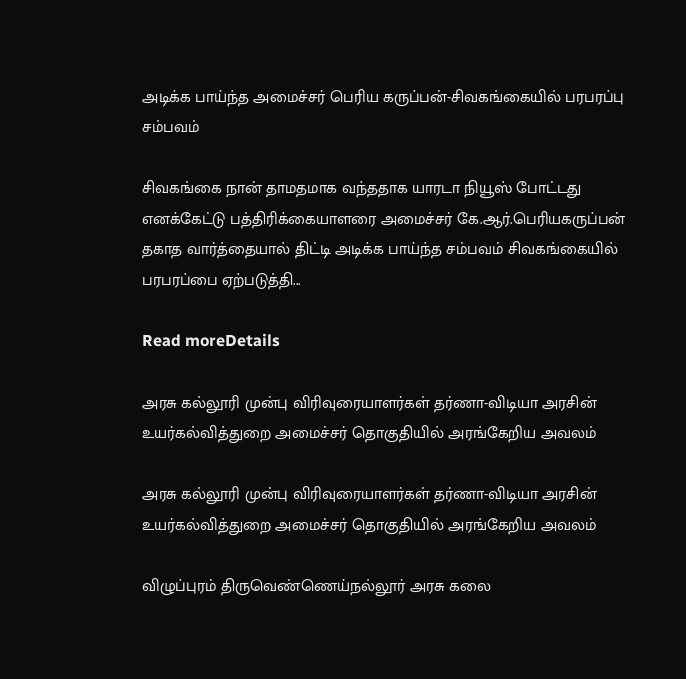அடிக்க பாய்ந்த அமைச்சர் பெரிய கருப்பன்-சிவகங்கையில் பரபரப்பு சம்பவம்

சிவகங்கை நான் தாமதமாக வந்ததாக யாரடா நியூஸ் போட்டது எனக்கேட்டு பத்திரிக்கையாளரை அமைச்சர் கே.ஆர்.பெரியகருப்பன் தகாத வார்த்தையால் திட்டி அடிக்க பாய்ந்த சம்பவம் சிவகங்கையில் பரபரப்பை ஏற்படுத்தி...

Read moreDetails

அரசு கல்லூரி முன்பு விரிவுரையாளர்கள் தர்ணா-விடியா அரசின் உயர்கல்வித்துறை அமைச்சர் தொகுதியில் அரங்கேறிய அவலம்

அரசு கல்லூரி முன்பு விரிவுரையாளர்கள் தர்ணா-விடியா அரசின் உயர்கல்வித்துறை அமைச்சர் தொகுதியில் அரங்கேறிய அவலம்

விழுப்புரம் திருவெண்ணெய்நல்லூர் அரசு கலை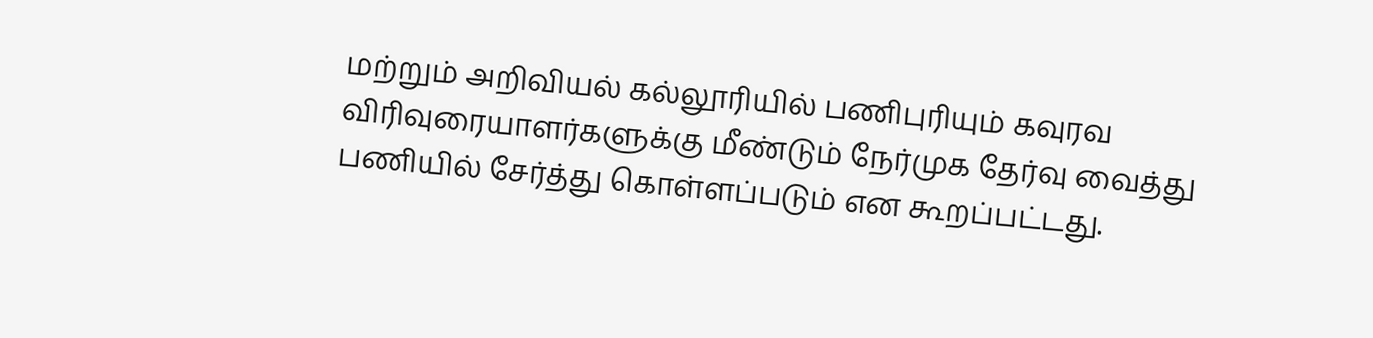மற்றும் அறிவியல் கல்லூரியில் பணிபுரியும் கவுரவ விரிவுரையாளர்களுக்கு மீண்டும் நேர்முக தேர்வு வைத்து பணியில் சேர்த்து கொள்ளப்படும் என கூறப்பட்டது.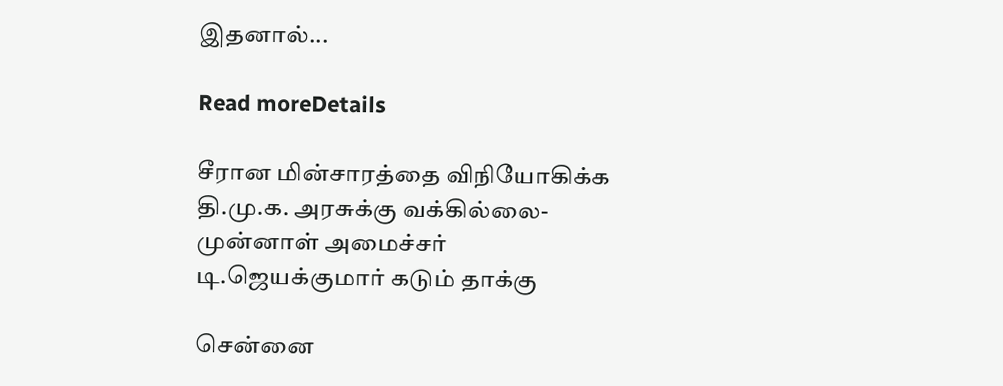இதனால்...

Read moreDetails

சீரான மின்சாரத்தை விநியோகிக்க தி.மு.க. அரசுக்கு வக்கில்லை-முன்னாள் அமைச்சர் டி.ஜெயக்குமார் கடும் தாக்கு

சென்னை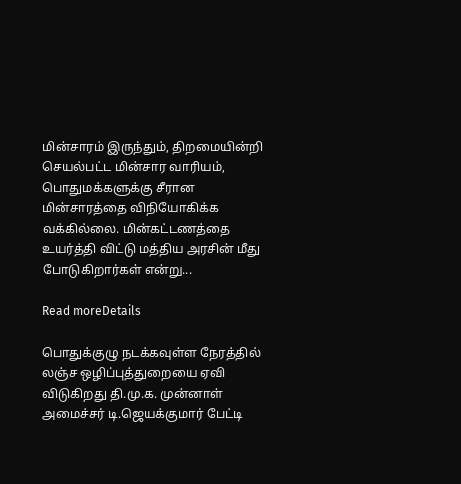மின்சாரம் இருந்தும், திறமையின்றி செயல்பட்ட மின்சார வாரியம், பொதுமக்களுக்கு சீரான மின்சாரத்தை விநியோகிக்க வக்கில்லை. மின்கட்டணத்தை உயர்த்தி விட்டு மத்திய அரசின் மீது போடுகிறார்கள் என்று...

Read moreDetails

பொதுக்குழு நடக்கவுள்ள நேரத்தில் லஞ்ச ஒழிப்புத்துறையை ஏவி விடுகிறது தி.மு.க. முன்னாள் அமைச்சர் டி.ஜெயக்குமார் பேட்டி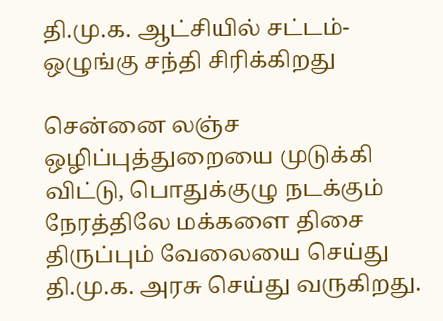தி.மு.க. ஆட்சியில் சட்டம்-ஒழுங்கு சந்தி சிரிக்கிறது

சென்னை லஞ்ச ஒழிப்புத்துறையை முடுக்கி விட்டு, பொதுக்குழு நடக்கும் நேரத்திலே மக்களை திசை திருப்பும் வேலையை செய்து தி.மு.க. அரசு செய்து வருகிறது.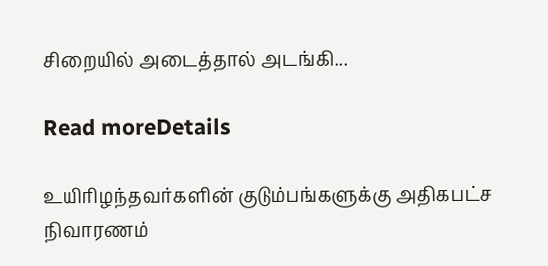சிறையில் அடைத்தால் அடங்கி...

Read moreDetails

உயிரிழந்தவர்களின் குடும்பங்களுக்கு அதிகபட்ச நிவாரணம்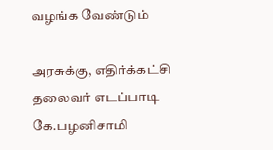வழங்க வேண்டும்

அரசுக்கு, எதிர்க்கட்சி தலைவர் எடப்பாடி கே.பழனிசாமி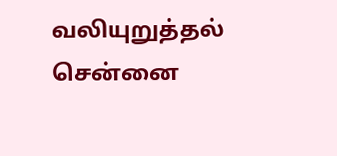வலியுறுத்தல் சென்னை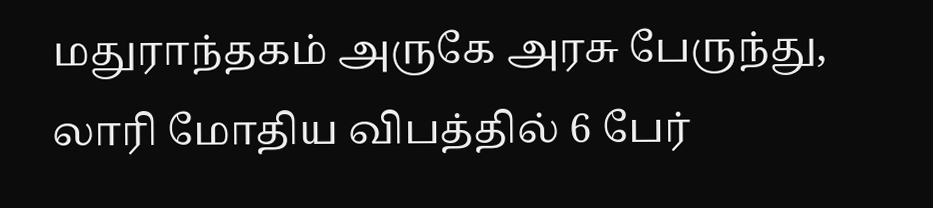மதுராந்தகம் அருகே அரசு பேருந்து, லாரி மோதிய விபத்தில் 6 பேர்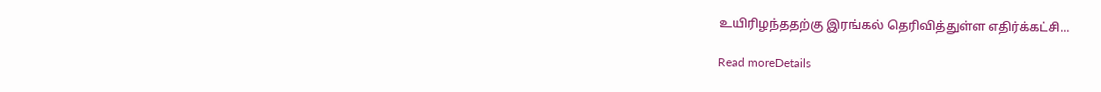உயிரிழந்ததற்கு இரங்கல் தெரிவித்துள்ள எதிர்க்கட்சி...

Read moreDetails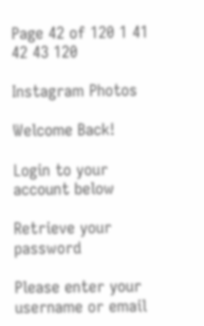Page 42 of 120 1 41 42 43 120

Instagram Photos

Welcome Back!

Login to your account below

Retrieve your password

Please enter your username or email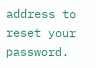address to reset your password.